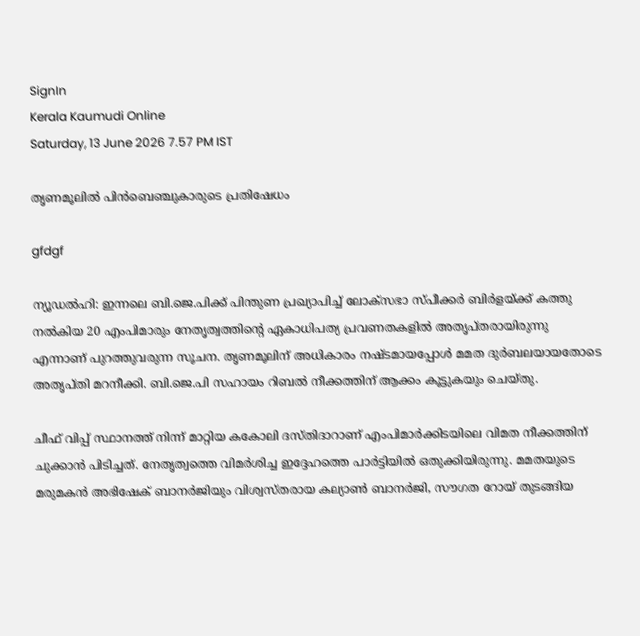SignIn
Kerala Kaumudi Online
Saturday, 13 June 2026 7.57 PM IST

തൃണമൂലിൽ പിൻബെഞ്ചുകാരുടെ പ്രതിഷേധം

gfdgf

ന്യൂഡൽഹി: ഇന്നലെ ബി.ജെ.പിക്ക് പിന്തുണ പ്രഖ്യാപിച്ച് ലോക്‌സഭാ സ്‌പീക്കർ ബിർളയ്‌ക്ക് കത്തു നൽകിയ 20 എംപിമാരും നേതൃത്വത്തിന്റെ ഏകാധിപത്യ പ്രവണതകളിൽ അതൃപ്‌തരായിരുന്നു എന്നാണ് പുറത്തുവരുന്ന സൂചന. തൃണമൂലിന് അധികാരം നഷ്‌ടമായപ്പോൾ മമത ദുർബലയായതോടെ അതൃപ്‌തി മറനീക്കി. ബി.ജെ.പി സഹായം റിബൽ നീക്കത്തിന് ആക്കം കൂട്ടുകയും ചെയ്‌തു.

ചീഫ് വിപ്പ് സ്ഥാനത്ത് നിന്ന് മാറ്റിയ കകോലി ദസ്‌തിദാറാണ് എംപിമാർക്കിടയിലെ വിമത നീക്കത്തിന് ചുക്കാൻ പിടിച്ചത്. നേതൃത്വത്തെ വിമർശിച്ച ഇദ്ദേഹത്തെ പാർട്ടിയിൽ ഒതുക്കിയിരുന്നു. മമതയുടെ മരുമകൻ അഭിഷേക് ബാനർജിയും വിശ്വസ്‌തരായ കല്യാൺ ബാനർജി, സൗഗത റോയ് തുടങ്ങിയ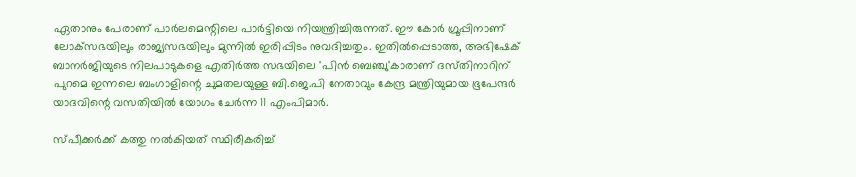ഏതാനും പേരാണ് പാർലമെന്റിലെ പാർട്ടിയെ നിയന്ത്രിച്ചിരുന്നത്. ഈ കോർ ഗ്രൂപ്പിനാണ് ലോക്‌സഭയിലും രാജ്യസഭയിലും മുന്നിൽ ഇരിപ്പിടം നുവദിച്ചതും. ഇതിൽപ്പെടാത്ത, അഭിഷേക് ബാനർജിയുടെ നിലപാടുകളെ എതിർത്ത സഭയിലെ 'പിൻ ബെഞ്ചു'കാരാണ് ദസ്‌തിനാറിന് പുറമെ ഇന്നലെ ബംഗാളിന്റെ ചുമതലയുള്ള ബി.ജെ.പി നേതാവും കേന്ദ്ര മന്ത്രിയുമായ ഭൂപേന്ദർ യാദവിന്റെ വസതിയിൽ യോഗം ചേർന്ന 11 എംപിമാർ.

സ്‌പീക്കർക്ക് കത്തു നൽകിയത് സ്ഥിരീകരിച്ച്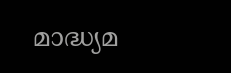മാദ്ധ്യമ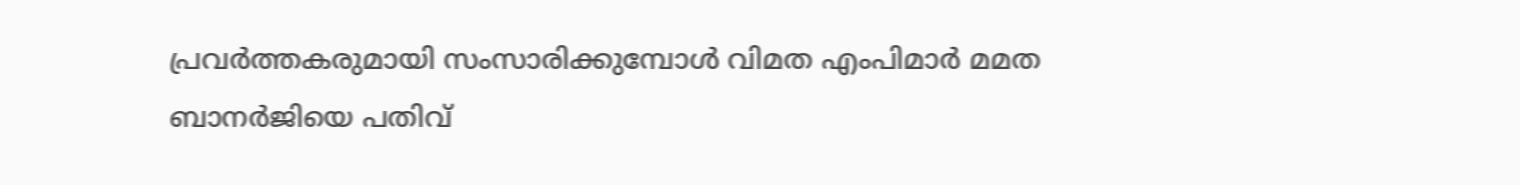പ്രവർത്തകരുമായി സംസാരിക്കുമ്പോൾ വിമത എംപിമാർ മമത ബാനർജിയെ പതിവ്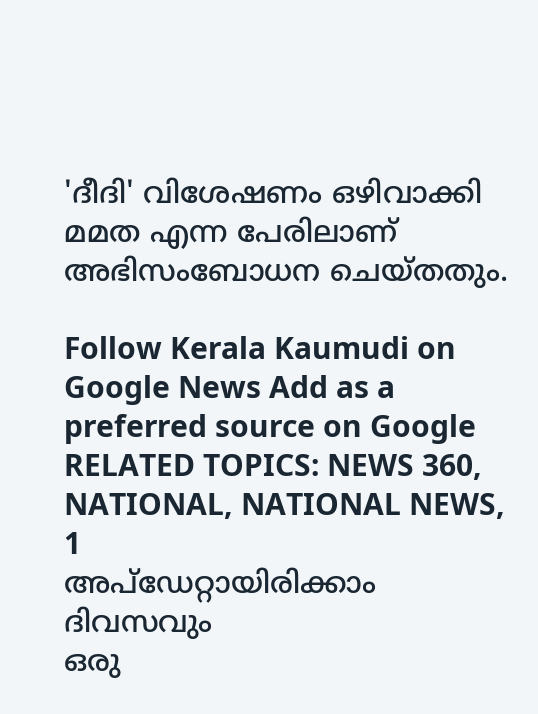'ദീദി' വിശേഷണം ഒഴിവാക്കി മമത എന്ന പേരിലാണ് അഭിസംബോധന ചെയ്‌തതും.

Follow Kerala Kaumudi on Google News Add as a preferred source on Google
RELATED TOPICS: NEWS 360, NATIONAL, NATIONAL NEWS, 1
അപ്ഡേറ്റായിരിക്കാം ദിവസവും
ഒരു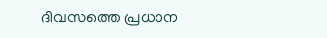ദിവസത്തെ പ്രധാന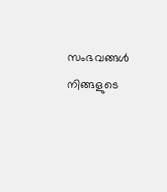സംഭവങ്ങൾ നിങ്ങളുടെ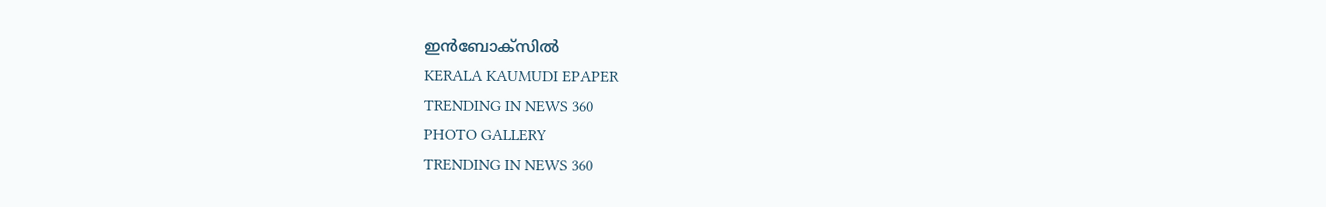ഇൻബോക്സിൽ
KERALA KAUMUDI EPAPER
TRENDING IN NEWS 360
PHOTO GALLERY
TRENDING IN NEWS 360